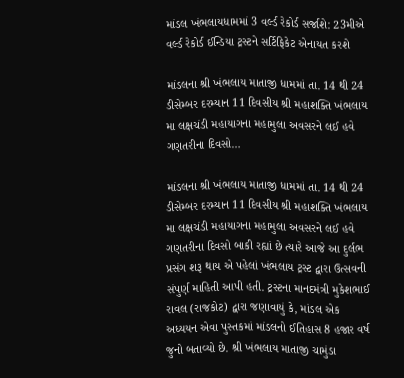માંડલ ખંભલાયધામમાં 3 વર્લ્ડ રેકોર્ડ સર્જાશે: 23મીએ વર્લ્ડ રેકોર્ડ ઈન્ડિયા ટ્રસ્ટને સર્ટિફિકેટ એનાયત કરશે

માંડલના શ્રી ખંભલાય માતાજી ધામમાં તા. 14 થી 24 ડીસેમ્બર દરમ્યાન 11 દિવસીય શ્રી મહાશક્તિ ખંભલાય મા લક્ષચંડી મહાયાગના મહામુલા અવસરને લઈ હવે ગણતરીના દિવસો…

માંડલના શ્રી ખંભલાય માતાજી ધામમાં તા. 14 થી 24 ડીસેમ્બર દરમ્યાન 11 દિવસીય શ્રી મહાશક્તિ ખંભલાય મા લક્ષચંડી મહાયાગના મહામુલા અવસરને લઈ હવે ગણતરીના દિવસો બાકી રહ્યાં છે ત્યારે આજે આ દુર્લભ પ્રસંગ શરૂ થાય એ પહેલાં ખંભલાય ટ્રસ્ટ દ્વારા ઉત્સવની સંપુર્ણ માહિતી આપી હતી. ટ્રસ્ટના માનદમંત્રી મુકેશભાઈ રાવલ (રાજકોટ) દ્વારા જણાવાયું કે, માંડલ એક અધ્યયન એવા પુસ્તકમાં માંડલનો ઈતિહાસ 8 હજાર વર્ષ જુનો બતાવ્યો છે. શ્રી ખંભલાય માતાજી ચામુંડા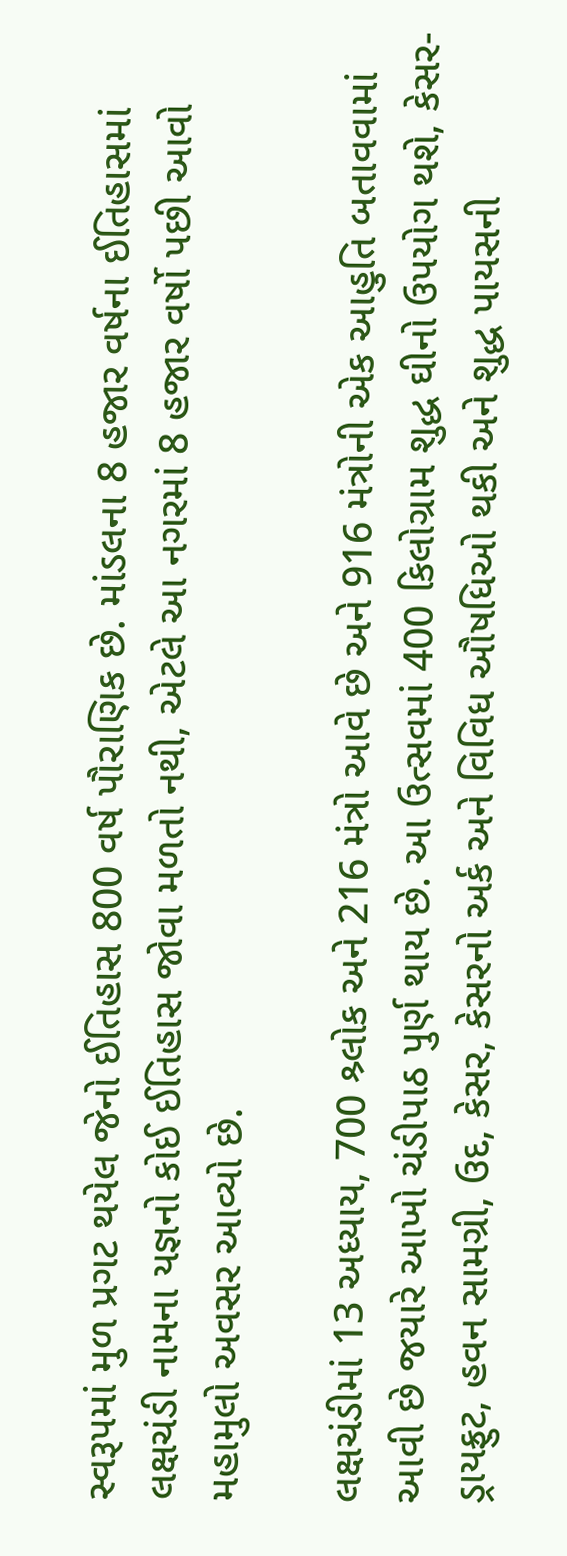સ્વરૂપમાં મુળ પ્રગટ થયેલ જેનો ઈતિહાસ 800 વર્ષ પૌરાણિક છે. માંડલના 8 હજાર વર્ષના ઈતિહાસમાં લક્ષચંડી નામના યજ્ઞનો કોઈ ઈતિહાસ જોવા મળતો નથી, એટલે આ નગરમાં 8 હજાર વર્ષો પછી આવો મહામુલો અવસર આવ્યો છે.

લક્ષચંડીમાં 13 અધ્યાય, 700 શ્ર્લોક અને 216 મંત્રો આવે છે અને 916 મંત્રોની એક આહુતિ બતાવવામાં આવી છે જયારે આખો ચંડીપાઠ પુર્ણ થાય છે. આ ઉત્સવમાં 400 કિલોગ્રામ શુદ્ધ ઘીનો ઉપયોગ થશે, કેસર-ડ્રાયફ્રુટ, હવન સામગ્રી, ઉદ, કેસર, કેસરનો અર્ક અને વિવિધ ઔષધિઓ થકી અને શુદ્ધ પાયસની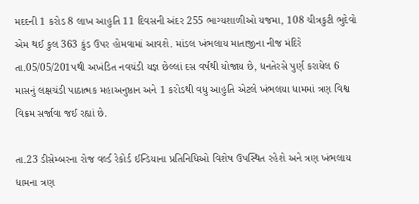મદદની 1 કરોડ 8 લાખ આહુતિ 11 દિવસની અંદર 255 ભાગ્યશાળીઓ યજમા, 108 ચીત્રકુટી ભુદેવો એમ થઈ કુલ 363 કુંડ ઉપર હોમવામાં આવશે. માંડલ ખંભલાય માતાજીના નીજ મંદિરે તા.05/05/201પથી અખંડિત નવચંડી યજ્ઞ છેલ્લાં દસ વર્ષથી યોજાય છે, ધનતેરસે પુર્ણ કરાયેલ 6 માસનું લક્ષચંડી પાઠાત્મક મહાઅનુષ્ઠાન અને 1 કરોડથી વધુ આહુતિ એટલે ખંભલયા ધામમાં ત્રણ વિશ્વ વિક્રમ સર્જાવા જઈ રહ્યાં છે.

તા.23 ડીસેમ્બરના રોજ વર્લ્ડ રેકોર્ડ ઈન્ડિયાના પ્રતિનિધિઓ વિશેષ ઉપસ્થિત રહેશે અને ત્રણ ખંભલાય ધામના ત્રણ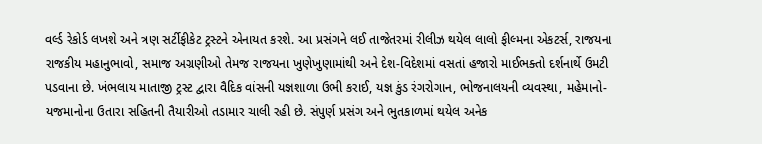વર્લ્ડ રેકોર્ડ લખશે અને ત્રણ સર્ટીફીકેટ ટ્રસ્ટને એનાયત કરશે. આ પ્રસંગને લઈ તાજેતરમાં રીલીઝ થયેલ લાલો ફીલ્મના એકટર્સ, રાજયના રાજકીય મહાનુભાવો, સમાજ અગ્રણીઓ તેમજ રાજયના ખુણેખુણામાંથી અને દેશ-વિદેશમાં વસતાં હજારો માઈભક્તો દર્શનાર્થે ઉમટી પડવાના છે. ખંભલાય માતાજી ટ્રસ્ટ દ્વારા વૈદિક વાંસની યજ્ઞશાળા ઉભી કરાઈ, યજ્ઞ કુંડ રંગરોગાન, ભોજનાલયની વ્યવસ્થા, મહેમાનો-યજમાનોના ઉતારા સહિતની તૈયારીઓ તડામાર ચાલી રહી છે. સંપુર્ણ પ્રસંગ અને ભુતકાળમાં થયેલ અનેક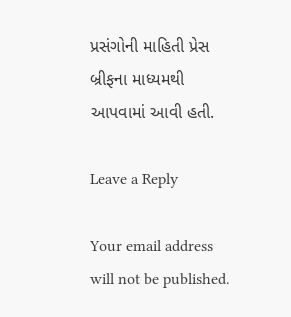પ્રસંગોની માહિતી પ્રેસ બ્રીફના માધ્યમથી આપવામાં આવી હતી.

Leave a Reply

Your email address will not be published.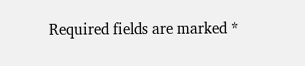Required fields are marked *